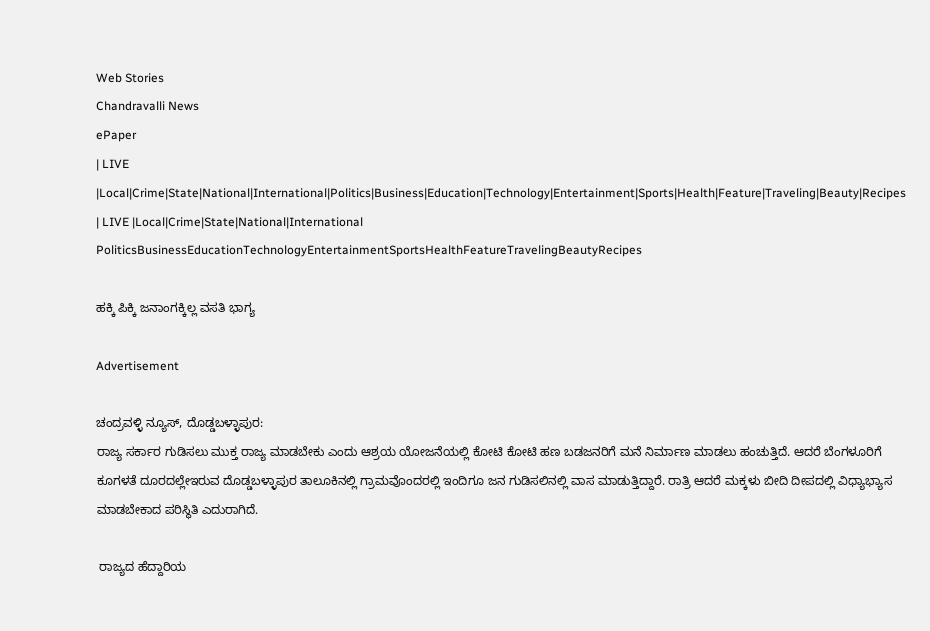Web Stories
Chandravalli News
ePaper
| LIVE |Local|Crime|State|National|International|Politics|Business|Education|Technology|Entertainment|Sports|Health|Feature|Traveling|Beauty|Recipes
| LIVE |Local|Crime|State|National|International
PoliticsBusinessEducationTechnologyEntertainmentSportsHealthFeatureTravelingBeautyRecipes

ಹಕ್ಕಿ ಪಿಕ್ಕಿ ಜನಾಂಗಕ್ಕಿಲ್ಲ ವಸತಿ ಭಾಗ್ಯ

Advertisement

ಚಂದ್ರವಳ್ಳಿ ನ್ಯೂಸ್, ದೊಡ್ಡಬಳ್ಳಾಪುರ:
ರಾಜ್ಯ ಸರ್ಕಾರ ಗುಡಿಸಲು ಮುಕ್ತ ರಾಜ್ಯ ಮಾಡಬೇಕು ಎಂದು ಆಶ್ರಯ ಯೋಜನೆಯಲ್ಲಿ ಕೋಟಿ ಕೋಟಿ ಹಣ ಬಡಜನರಿಗೆ ಮನೆ ನಿರ್ಮಾಣ ಮಾಡಲು ಹಂಚುತ್ತಿದೆ. ಆದರೆ ಬೆಂಗಳೂರಿಗೆ ಕೂಗಳತೆ ದೂರದಲ್ಲೇ‌ಇರುವ ದೊಡ್ಡಬಳ್ಳಾಪುರ ತಾಲೂಕಿನಲ್ಲಿ ಗ್ರಾಮವೊಂದರಲ್ಲಿ ಇಂದಿಗೂ ಜನ ಗುಡಿಸಲಿನಲ್ಲಿ ವಾಸ ಮಾಡುತ್ತಿದ್ದಾರೆ. ರಾತ್ರಿ ಆದರೆ ಮಕ್ಕಳು ಬೀದಿ ದೀಪದಲ್ಲಿ ವಿಧ್ಯಾಭ್ಯಾಸ ಮಾಡಬೇಕಾದ ಪರಿಸ್ಥಿತಿ ಎದುರಾಗಿದೆ.

 ರಾಜ್ಯದ ಹೆದ್ದಾರಿಯ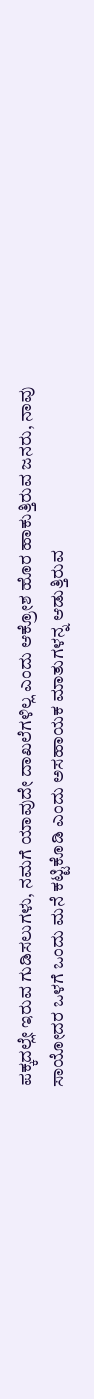ಪಕ್ಕದಲ್ಲೇ ಇರುವ ಗುಡಿಸಲುಗಳು, ನಮಗೆ ಯಾವುದೇ ದಾಖಲೆಗಳಿಲ್ಲ ಎಂದು ಆಕ್ರೋಶ ಹೊರ ಹಾಕುತ್ತಿರುವ ಜನರು, ನಾವು ಸಾಯೋದರ ಒಳಗೆ ಒಂದು ಮನೆ ಕಟ್ಟಿಕೊಡಿ ಎಂದು ಅಸಹಾಯಕ ಮಾತುಗಳನ್ನ ಆಡುತ್ತಿರುವ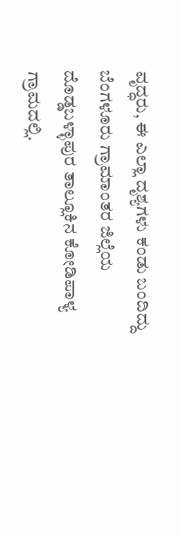ವೃದ್ಧರು, ಈ ಎಲ್ಲಾ ದೃಶ್ಯಗಳು ಕಂಡು ಬಂದಿದ್ದು ಬೆಂಗಳೂರು ಗ್ರಾಮಾಂತರ ಜಿಲ್ಲೆಯ ದೊಡ್ಡಬಳ್ಳಾಪುರ ತಾಲ್ಲೂಕಿನ ಕೋಡಿಪಾಳ್ಯ ಗ್ರಾಮದಲ್ಲಿ.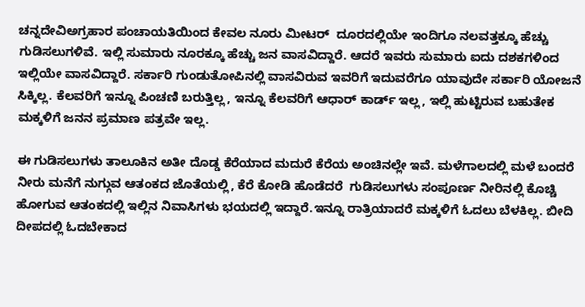ಚನ್ನದೇವಿಅಗ್ರಹಾರ ಪಂಚಾಯತಿಯಿಂದ ಕೇವಲ ನೂರು ಮೀಟರ್  ದೂರದಲ್ಲಿಯೇ ಇಂದಿಗೂ ನಲವತ್ತಕ್ಕೂ ಹೆಚ್ಚು ಗುಡಿಸಲುಗಳಿವೆ. ಇಲ್ಲಿ ಸುಮಾರು ನೂರಕ್ಕೂ ಹೆಚ್ಚು ಜನ ವಾಸವಿದ್ದಾರೆ. ಆದರೆ ಇವರು ಸುಮಾರು ಐದು ದಶಕಗಳಿಂದ ಇಲ್ಲಿಯೇ ವಾಸವಿದ್ದಾರೆ. ಸರ್ಕಾರಿ ಗುಂಡುತೋಪಿನಲ್ಲಿ ವಾಸವಿರುವ ಇವರಿಗೆ ಇದುವರೆಗೂ ಯಾವುದೇ ಸರ್ಕಾರಿ ಯೋಜನೆ ಸಿಕ್ಕಿಲ್ಲ. ಕೆಲವರಿಗೆ ಇನ್ನೂ ಪಿಂಚಣಿ ಬರುತ್ತಿಲ್ಲ, ಇನ್ನೂ ಕೆಲವರಿಗೆ ಆಧಾರ್ ಕಾರ್ಡ್ ಇಲ್ಲ, ಇಲ್ಲಿ ಹುಟ್ಟಿರುವ ಬಹುತೇಕ ಮಕ್ಕಳಿಗೆ ಜನನ ಪ್ರಮಾಣ ಪತ್ರವೇ ಇಲ್ಲ.

ಈ ಗುಡಿಸಲುಗಳು ತಾಲೂಕಿನ ಅತೀ ದೊಡ್ಡ ಕೆರೆಯಾದ ಮದುರೆ ಕೆರೆಯ ಅಂಚಿನಲ್ಲೇ ಇವೆ. ಮಳೆಗಾಲದಲ್ಲಿ ಮಳೆ ಬಂದರೆ ನೀರು ಮನೆಗೆ ನುಗ್ಗುವ ಆತಂಕದ ಜೊತೆಯಲ್ಲಿ, ಕೆರೆ ಕೋಡಿ ಹೊಡೆದರೆ  ಗುಡಿಸಲುಗಳು ಸಂಪೂರ್ಣ ನೀರಿನಲ್ಲಿ ಕೊಚ್ಚಿ ಹೋಗುವ ಆತಂಕದಲ್ಲಿ ಇಲ್ಲಿನ ನಿವಾಸಿಗಳು ಭಯದಲ್ಲಿ ಇದ್ದಾರೆ.ಇನ್ನೂ ರಾತ್ರಿಯಾದರೆ ಮಕ್ಕಳಿಗೆ ಓದಲು ಬೆಳಕಿಲ್ಲ. ಬೀದಿ ದೀಪದಲ್ಲಿ ಓದಬೇಕಾದ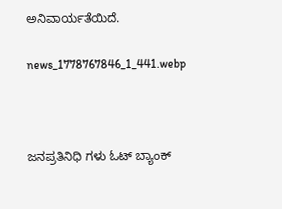ಅನಿವಾರ್ಯತೆಯಿದೆ.

news_1778767846_1_441.webp



ಜನಪ್ರತಿನಿಧಿ ಗಳು ಓಟ್ ಬ್ಯಾಂಕ್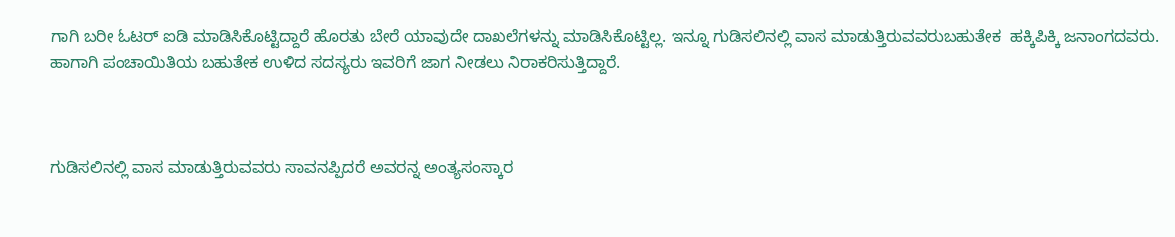ಗಾಗಿ ಬರೀ ಓಟರ್ ಐಡಿ ಮಾಡಿಸಿಕೊಟ್ಟಿದ್ದಾರೆ ಹೊರತು ಬೇರೆ ಯಾವುದೇ ದಾಖಲೆಗಳನ್ನು ಮಾಡಿಸಿಕೊಟ್ಟಿಲ್ಲ. ಇನ್ನೂ ಗುಡಿಸಲಿನಲ್ಲಿ ವಾಸ ಮಾಡುತ್ತಿರುವವರು‌ಬಹುತೇಕ  ಹಕ್ಕಿಪಿಕ್ಕಿ ಜನಾಂಗದವರು. ಹಾಗಾಗಿ ಪಂಚಾಯಿತಿಯ ಬಹುತೇಕ ಉಳಿದ ಸದಸ್ಯರು ಇವರಿಗೆ ಜಾಗ ನೀಡಲು ನಿರಾಕರಿಸುತ್ತಿದ್ದಾರೆ‌.



ಗುಡಿಸಲಿನಲ್ಲಿ ವಾಸ ಮಾಡುತ್ತಿರುವವರು ಸಾವನಪ್ಪಿದರೆ ಅವರನ್ನ ಅಂತ್ಯಸಂಸ್ಕಾರ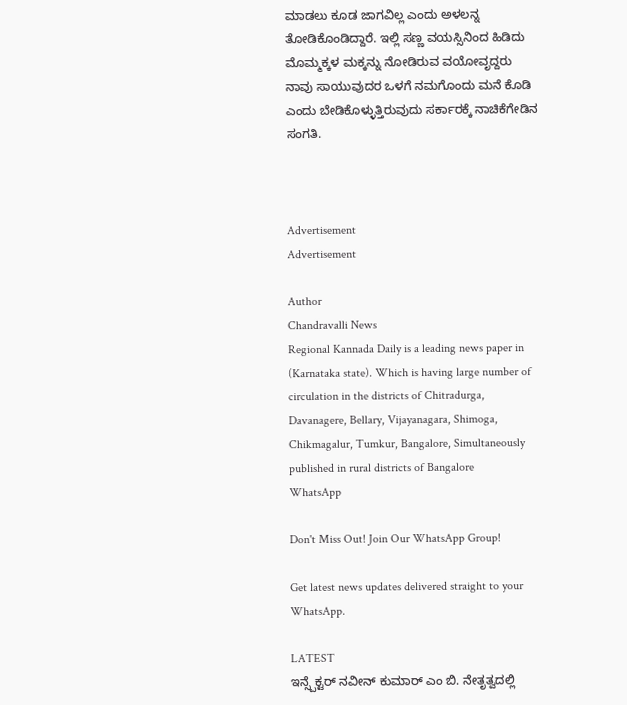ಮಾಡಲು ಕೂಡ ಜಾಗವಿಲ್ಲ ಎಂದು ಅಳಲನ್ನ ತೋಡಿಕೊಂಡಿದ್ದಾರೆ. ಇಲ್ಲಿ ಸಣ್ಣ ವಯಸ್ಸಿನಿಂದ ಹಿಡಿದು ಮೊಮ್ಮಕ್ಕಳ ಮಕ್ಕನ್ನು ನೋಡಿರುವ ವಯೋವೃದ್ದರು ನಾವು ಸಾಯುವುದರ ಒಳಗೆ ನಮಗೊಂದು ಮನೆ ಕೊಡಿ ಎಂದು ಬೇಡಿಕೊಳ್ಳುತ್ತಿರುವುದು ಸರ್ಕಾರಕ್ಕೆ ನಾಚಿಕೆಗೇಡಿನ ಸಂಗತಿ.



Advertisement
Advertisement

Author
Chandravalli News
Regional Kannada Daily is a leading news paper in (Karnataka state). Which is having large number of circulation in the districts of Chitradurga, Davanagere, Bellary, Vijayanagara, Shimoga, Chikmagalur, Tumkur, Bangalore, Simultaneously published in rural districts of Bangalore
WhatsApp

Don't Miss Out! Join Our WhatsApp Group!

Get latest news updates delivered straight to your WhatsApp.

LATEST
ಇನ್ಸ್ಪೆಕ್ಟರ್ ನವೀನ್ ಕುಮಾರ್ ಎಂ ಬಿ. ನೇತೃತ್ವದಲ್ಲಿ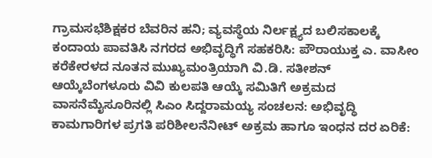ಗ್ರಾಮಸಭೆಶಿಕ್ಷಕರ ಬೆವರಿನ ಹನಿ; ವ್ಯವಸ್ಥೆಯ ನಿರ್ಲಕ್ಷ್ಯದ ಬಲಿಸಕಾಲಕ್ಕೆ ಕಂದಾಯ ಪಾವತಿಸಿ ನಗರದ ಅಭಿವೃದ್ಧಿಗೆ ಸಹಕರಿಸಿ: ಪೌರಾಯುಕ್ತ ಎ. ವಾಸೀಂ ಕರೆಕೇರಳದ ನೂತನ ಮುಖ್ಯಮಂತ್ರಿಯಾಗಿ ವಿ.ಡಿ. ಸತೀಶನ್ ಆಯ್ಕೆಬೆಂಗಳೂರು ವಿವಿ ಕುಲಪತಿ ಆಯ್ಕೆ ಸಮಿತಿಗೆ ಅಕ್ರಮದ ವಾಸನೆಮೈಸೂರಿನಲ್ಲಿ ಸಿಎಂ ಸಿದ್ದರಾಮಯ್ಯ ಸಂಚಲನ: ಅಭಿವೃದ್ಧಿ ಕಾಮಗಾರಿಗಳ ಪ್ರಗತಿ ಪರಿಶೀಲನೆನೀಟ್ ಅಕ್ರಮ ಹಾಗೂ ಇಂಧನ ದರ ಏರಿಕೆ: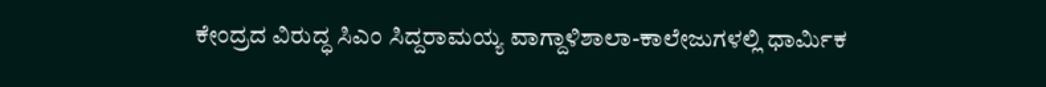ಕೇಂದ್ರದ ವಿರುದ್ಧ ಸಿಎಂ ಸಿದ್ದರಾಮಯ್ಯ ವಾಗ್ದಾಳಿಶಾಲಾ-ಕಾಲೇಜುಗಳಲ್ಲಿ ಧಾರ್ಮಿಕ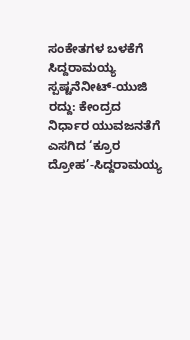ಸಂಕೇತಗಳ ಬಳಕೆಗೆ ಸಿದ್ದರಾಮಯ್ಯ ಸ್ಪಷ್ಟನೆನೀಟ್-ಯುಜಿ ರದ್ದು: ಕೇಂದ್ರದ ನಿರ್ಧಾರ ಯುವಜನತೆಗೆ ಎಸಗಿದ ‘ಕ್ರೂರ ದ್ರೋಹ’-ಸಿದ್ದರಾಮಯ್ಯ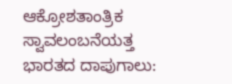ಆಕ್ರೋಶತಾಂತ್ರಿಕ ಸ್ವಾವಲಂಬನೆಯತ್ತ ಭಾರತದ ದಾಪುಗಾಲು: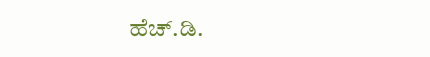ಹೆಚ್.ಡಿ.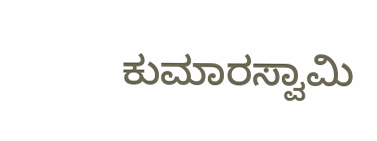ಕುಮಾರಸ್ವಾಮಿ